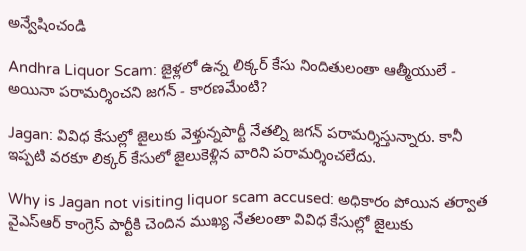అన్వేషించండి

Andhra Liquor Scam: జైళ్లలో ఉన్న లిక్కర్ కేసు నిందితులంతా ఆత్మీయులే - అయినా పరామర్శించని జగన్ - కారణమేంటి?

Jagan: వివిధ కేసుల్లో జైలుకు వెళ్తున్నపార్టీ నేతల్ని జగన్ పరామర్శిస్తున్నారు. కానీ ఇప్పటి వరకూ లిక్కర్ కేసులో జైలుకెళ్లిన వారిని పరామర్శించలేదు.

Why is Jagan not visiting liquor scam accused: అధికారం పోయిన తర్వాత వైఎస్ఆర్ కాంగ్రెస్ పార్టీకి చెందిన ముఖ్య నేతలంతా వివిధ కేసుల్లో జైలుకు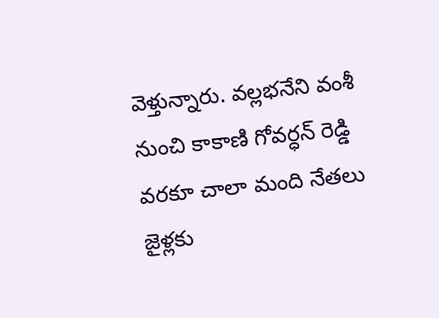వెళ్తున్నారు. వల్లభనేని వంశీ నుంచి కాకాణి గోవర్ధన్ రెడ్డి వరకూ చాలా మంది నేతలు జైళ్లకు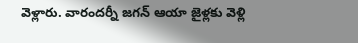వెళ్లారు. వారందర్నీ జగన్ ఆయా జైళ్లకు వెళ్లి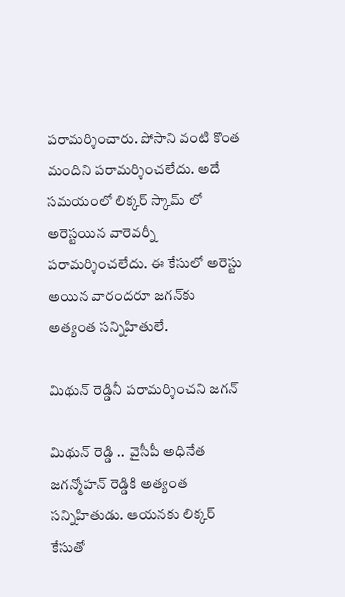పరామర్శించారు. పోసాని వంటి కొంత మందిని పరామర్శించలేదు. అదే సమయంలో లిక్కర్ స్కామ్ లో అరెస్టయిన వారెవర్నీ పరామర్శించలేదు. ఈ కేసులో అరెస్టు అయిన వారందరూ జగన్‌కు అత్యంత సన్నిహితులే.

మిథున్ రెడ్డినీ పరామర్శించని జగన్

మిథున్ రెడ్డి ..  వైసీపీ అధినేత జగన్మోహన్ రెడ్డికి అత్యంత సన్నిహితుడు. ఆయనకు లిక్కర్ కేసుతో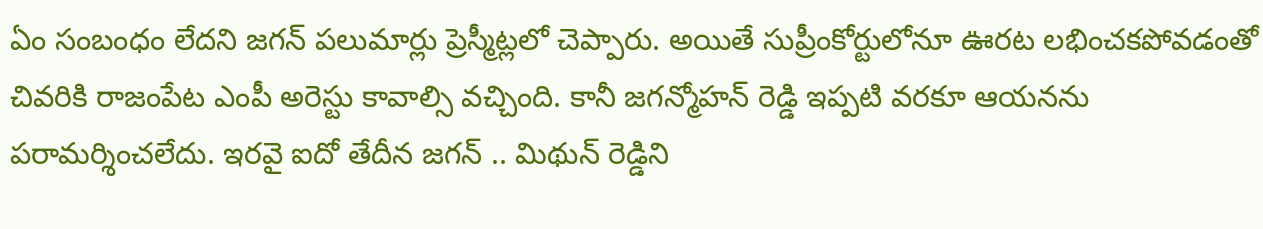ఏం సంబంధం లేదని జగన్ పలుమార్లు ప్రెస్మీట్లలో చెప్పారు. అయితే సుప్రీంకోర్టులోనూ ఊరట లభించకపోవడంతో చివరికి రాజంపేట ఎంపీ అరెస్టు కావాల్సి వచ్చింది. కానీ జగన్మోహన్ రెడ్డి ఇప్పటి వరకూ ఆయనను పరామర్శించలేదు. ఇరవై ఐదో తేదీన జగన్ .. మిథున్ రెడ్డిని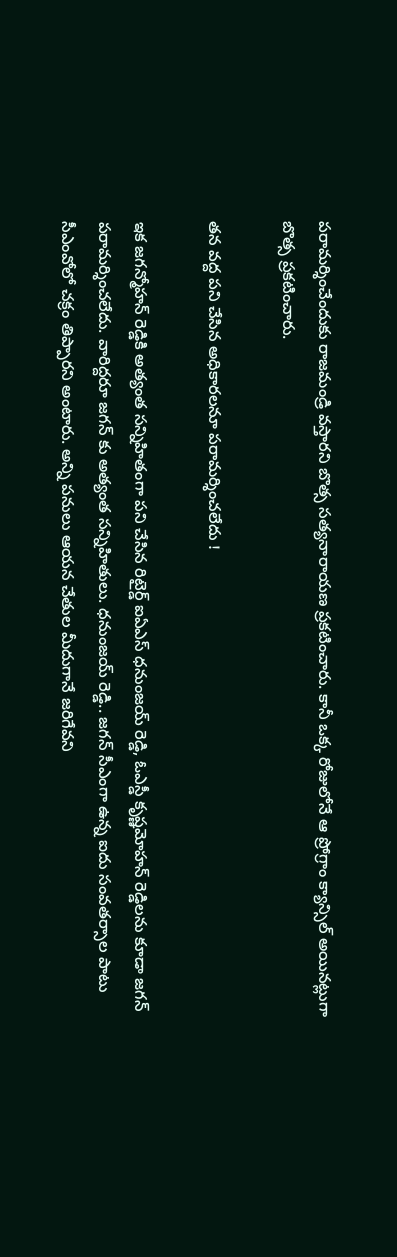పరామర్శించేందుకు రాజమండ్రి వస్తారని బొత్స సత్యనారాయణ ప్రకటించారు. కానీ ఒక్క రోజులోనే ఆ ప్రోగ్రాం క్యాన్సిల్ అయినట్లుగా బొత్స ప్రకటించారు.

తన వద్ద పని చేసిన అధికారలనూ పరామర్శించలేదు !

ఇక జగన్మోహన్ రెడ్డికి అత్యంత సన్నిహితంగా పని చేసిన రిటైర్డ్ ఐఏఎస్ ధనుంజయ్ రెడ్డి, ఓఎస్డీ కృష్ణమోహన్ రెడ్డిలను కూడా జగన్ పరామర్శించలేదు. వారిద్దరూ జగన్ కు అత్యంత సన్నిహితులు. ధనుంజయ్ రెడ్డి.. జగన్ సీఎంగా ఉన్న ఐదు సంవతర్సాల పాటు సీఎంవోలో చక్రం తిప్పారని అంటారు. అన్ని పనులు ఆయన చేతుల మీదుగానే జరిగేవని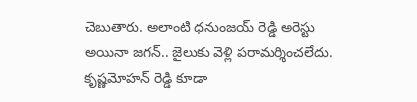చెబుతారు. అలాంటి ధనుంజయ్ రెడ్డి అరెస్టు అయినా జగన్.. జైలుకు వెళ్లి పరామర్శించలేదు. కృష్ణమోహన్ రెడ్డి కూడా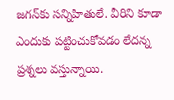జగన్‌కు సన్నిహితులే. వీరిని కూడా ఎందుకు పట్టించుకోవడం లేదన్న ప్రశ్నలు వస్తున్నాయి.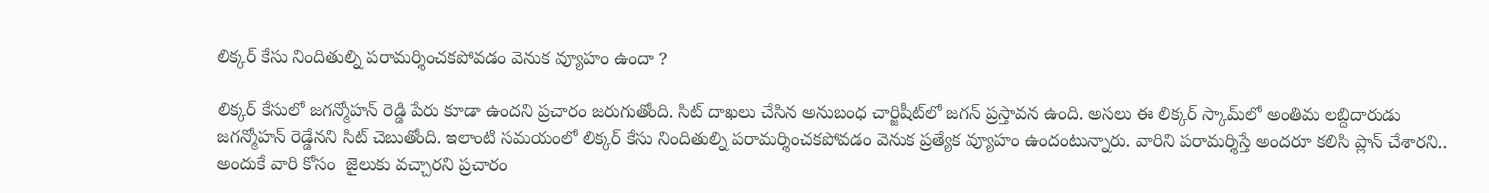లిక్కర్ కేసు నిందితుల్ని పరామర్శించకపోవడం వెనుక వ్యూహం ఉందా ?

లిక్కర్ కేసులో జగన్మోహన్ రెడ్డి పేరు కూడా ఉందని ప్రచారం జరుగుతోంది. సిట్ దాఖలు చేసిన అనుబంధ చార్జిషీట్‌లో జగన్ ప్రస్తావన ఉంది. అసలు ఈ లిక్కర్ స్కామ్‌లో అంతిమ లబ్దిదారుడు జగన్మోహన్ రెడ్డేనని సిట్ చెబుతోంది. ఇలాంటి సమయంలో లిక్కర్ కేసు నిందితుల్ని పరామర్శించకపోవడం వెనుక ప్రత్యేక వ్యూహం ఉందంటున్నారు. వారిని పరామర్శిస్తే అందరూ కలిసి ప్లాన్ చేశారని.. అందుకే వారి కోసం  జైలుకు వచ్చారని ప్రచారం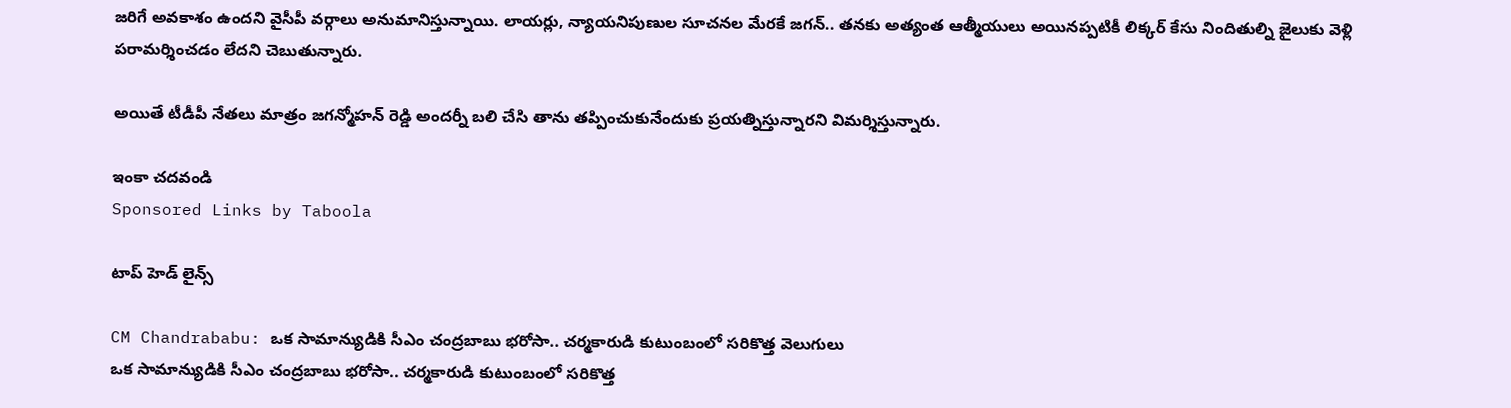జరిగే అవకాశం ఉందని వైసీపీ వర్గాలు అనుమానిస్తున్నాయి. లాయర్లు, న్యాయనిపుణుల సూచనల మేరకే జగన్.. తనకు అత్యంత ఆత్మీయులు అయినప్పటికీ లిక్కర్ కేసు నిందితుల్ని జైలుకు వెళ్లి పరామర్శించడం లేదని చెబుతున్నారు.

అయితే టీడీపీ నేతలు మాత్రం జగన్మోహన్ రెడ్డి అందర్నీ బలి చేసి తాను తప్పించుకునేందుకు ప్రయత్నిస్తున్నారని విమర్శిస్తున్నారు.

ఇంకా చదవండి
Sponsored Links by Taboola

టాప్ హెడ్ లైన్స్

CM Chandrababu: ఒక సామాన్యుడికి సీఎం చంద్రబాబు భరోసా.. చర్మకారుడి కుటుంబంలో సరికొత్త వెలుగులు
ఒక సామాన్యుడికి సీఎం చంద్రబాబు భరోసా.. చర్మకారుడి కుటుంబంలో సరికొత్త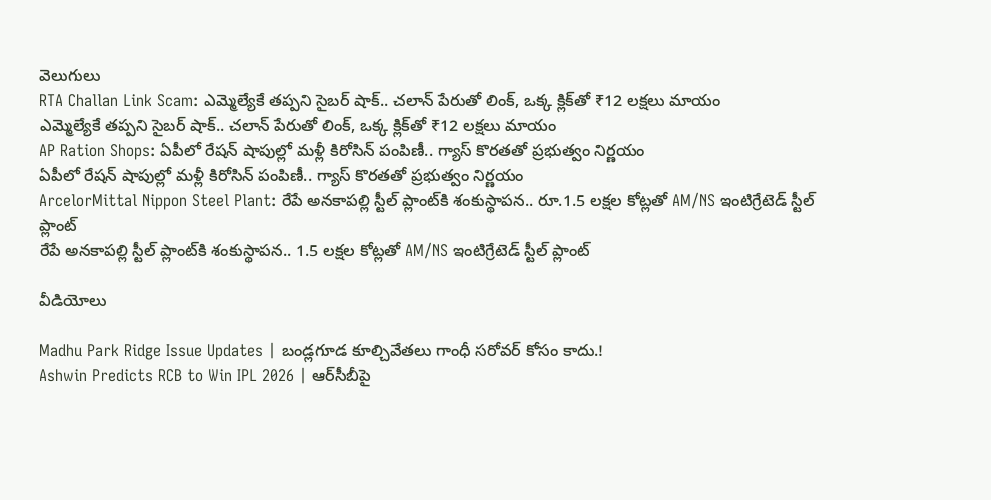వెలుగులు
RTA Challan Link Scam: ఎమ్మెల్యేకే తప్పని సైబర్ షాక్.. చలాన్ పేరుతో లింక్, ఒక్క క్లిక్‌తో ₹12 లక్షలు మాయం
ఎమ్మెల్యేకే తప్పని సైబర్ షాక్.. చలాన్ పేరుతో లింక్, ఒక్క క్లిక్‌తో ₹12 లక్షలు మాయం
AP Ration Shops: ఏపీలో రేషన్ షాపుల్లో మళ్లీ కిరోసిన్ పంపిణీ.. గ్యాస్ కొరతతో ప్రభుత్వం నిర్ణయం
ఏపీలో రేషన్ షాపుల్లో మళ్లీ కిరోసిన్ పంపిణీ.. గ్యాస్ కొరతతో ప్రభుత్వం నిర్ణయం
ArcelorMittal Nippon Steel Plant: రేపే అనకాపల్లి స్టీల్ ప్లాంట్‌కి శంకుస్థాపన.. రూ.1.5 లక్షల కోట్లతో AM/NS ఇంటిగ్రేటెడ్ స్టీల్ ప్లాంట్
రేపే అనకాపల్లి స్టీల్ ప్లాంట్‌కి శంకుస్థాపన.. 1.5 లక్షల కోట్లతో AM/NS ఇంటిగ్రేటెడ్ స్టీల్ ప్లాంట్

వీడియోలు

Madhu Park Ridge Issue Updates | బండ్లగూడ కూల్చివేతలు గాంధీ సరోవర్ కోసం కాదు.!
Ashwin Predicts RCB to Win IPL 2026 | ఆర్‌సీబీపై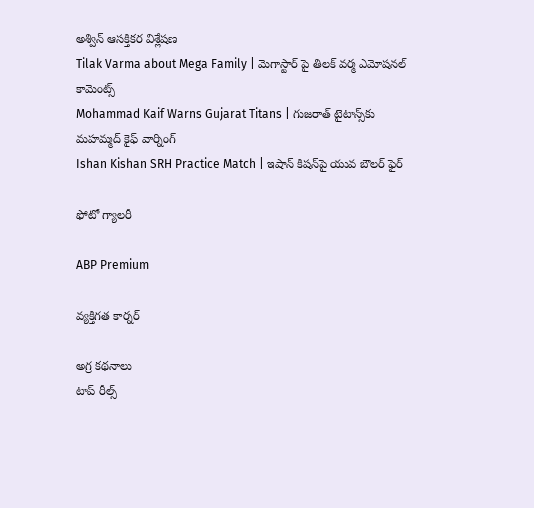అశ్విన్ ఆసక్తికర విశ్లేషణ
Tilak Varma about Mega Family | మెగాస్టార్ పై తిలక్ వర్మ ఎమోషనల్ కామెంట్స్
Mohammad Kaif Warns Gujarat Titans | గుజరాత్ టైటాన్స్‌కు మహమ్మద్ కైఫ్ వార్నింగ్
Ishan Kishan SRH Practice Match | ఇషాన్ కిషన్‌పై యువ బౌలర్ ఫైర్

ఫోటో గ్యాలరీ

ABP Premium

వ్యక్తిగత కార్నర్

అగ్ర కథనాలు
టాప్ రీల్స్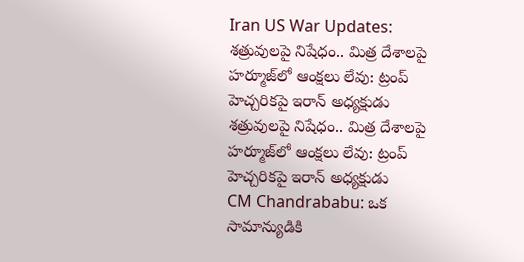Iran US War Updates: శత్రువులపై నిషేధం.. మిత్ర దేశాలపై హర్మూజ్‌లో ఆంక్షలు లేవు: ట్రంప్ హెచ్చరికపై ఇరాన్ అధ్యక్షుడు
శత్రువులపై నిషేధం.. మిత్ర దేశాలపై హర్మూజ్‌లో ఆంక్షలు లేవు: ట్రంప్ హెచ్చరికపై ఇరాన్ అధ్యక్షుడు
CM Chandrababu: ఒక సామాన్యుడికి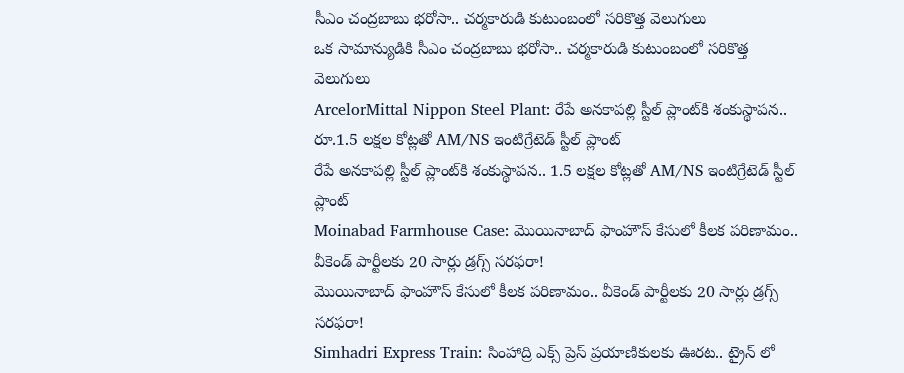సీఎం చంద్రబాబు భరోసా.. చర్మకారుడి కుటుంబంలో సరికొత్త వెలుగులు
ఒక సామాన్యుడికి సీఎం చంద్రబాబు భరోసా.. చర్మకారుడి కుటుంబంలో సరికొత్త వెలుగులు
ArcelorMittal Nippon Steel Plant: రేపే అనకాపల్లి స్టీల్ ప్లాంట్‌కి శంకుస్థాపన.. రూ.1.5 లక్షల కోట్లతో AM/NS ఇంటిగ్రేటెడ్ స్టీల్ ప్లాంట్
రేపే అనకాపల్లి స్టీల్ ప్లాంట్‌కి శంకుస్థాపన.. 1.5 లక్షల కోట్లతో AM/NS ఇంటిగ్రేటెడ్ స్టీల్ ప్లాంట్
Moinabad Farmhouse Case: మొయినాబాద్ ఫాంహౌస్ కేసులో కీలక పరిణామం.. వీకెండ్ పార్టీలకు 20 సార్లు డ్రగ్స్ సరఫరా!
మొయినాబాద్ ఫాంహౌస్ కేసులో కీలక పరిణామం.. వీకెండ్ పార్టీలకు 20 సార్లు డ్రగ్స్ సరఫరా!
Simhadri Express Train: సింహాద్రి ఎక్స్ ప్రెస్ ప్రయాణికులకు ఊరట.. ట్రైన్ లో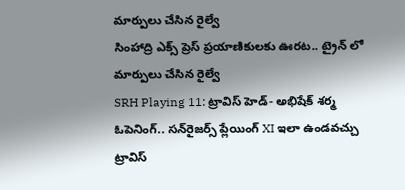మార్పులు చేసిన రైల్వే
సింహాద్రి ఎక్స్ ప్రెస్ ప్రయాణికులకు ఊరట.. ట్రైన్ లో మార్పులు చేసిన రైల్వే
SRH Playing 11: ట్రావిస్ హెడ్- అభిషేక్ శర్మ ఓపెనింగ్.. సన్‌రైజర్స్ ప్లేయింగ్ XI ఇలా ఉండవచ్చు
ట్రావిస్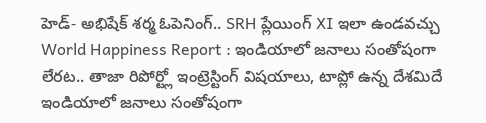హెడ్- అభిషేక్ శర్మ ఓపెనింగ్.. SRH ప్లేయింగ్ XI ఇలా ఉండవచ్చు
World Happiness Report : ఇండియాలో జనాలు సంతోషంగా లేరట.. తాజా రిపోర్ట్లో ఇంట్రెస్టింగ్ విషయాలు, టాప్లో ఉన్న దేశమిదే
ఇండియాలో జనాలు సంతోషంగా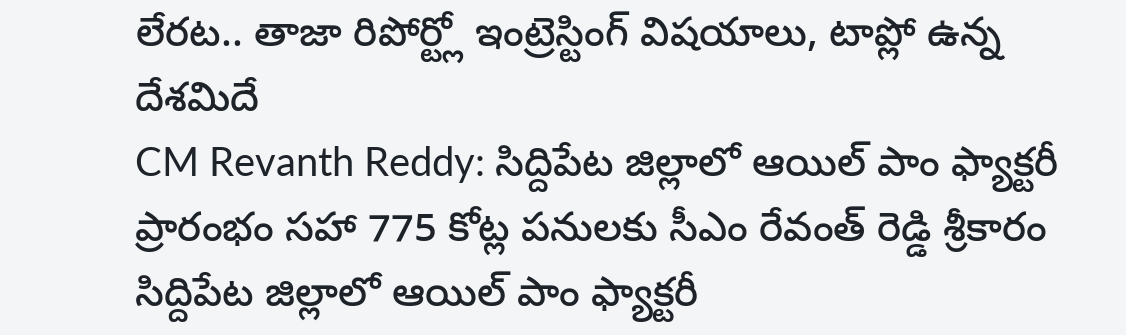లేరట.. తాజా రిపోర్ట్లో ఇంట్రెస్టింగ్ విషయాలు, టాప్లో ఉన్న దేశమిదే
CM Revanth Reddy: సిద్దిపేట జిల్లాలో ఆయిల్ పాం ఫ్యాక్టరీ ప్రారంభం సహా 775 కోట్ల పనులకు సీఎం రేవంత్ రెడ్డి శ్రీకారం
సిద్దిపేట జిల్లాలో ఆయిల్ పాం ఫ్యాక్టరీ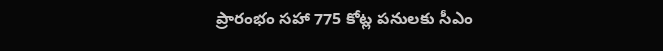ప్రారంభం సహా 775 కోట్ల పనులకు సీఎం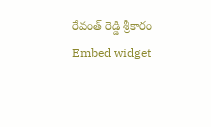రేవంత్ రెడ్డి శ్రీకారం
Embed widget